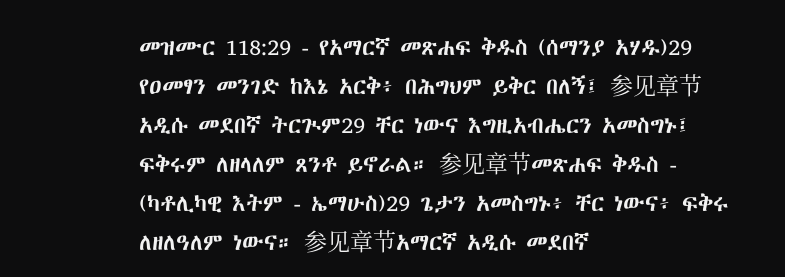መዝሙር 118:29 - የአማርኛ መጽሐፍ ቅዱስ (ሰማንያ አሃዱ)29 የዐመፃን መንገድ ከእኔ አርቅ፥ በሕግህም ይቅር በለኝ፤ 参见章节አዲሱ መደበኛ ትርጒም29 ቸር ነውና እግዚአብሔርን አመስግኑ፤ ፍቅሩም ለዘላለም ጸንቶ ይኖራል። 参见章节መጽሐፍ ቅዱስ - (ካቶሊካዊ እትም - ኤማሁስ)29 ጌታን አመስግኑ፥ ቸር ነውና፥ ፍቅሩ ለዘለዓለም ነውና። 参见章节አማርኛ አዲሱ መደበኛ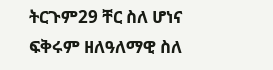ትርጉም29 ቸር ስለ ሆነና ፍቅሩም ዘለዓለማዊ ስለ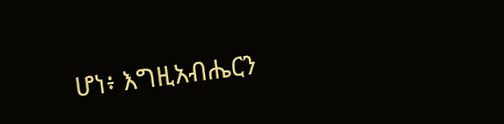ሆነ፥ እግዚአብሔርን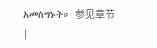አመስግኑት። 参见章节 |